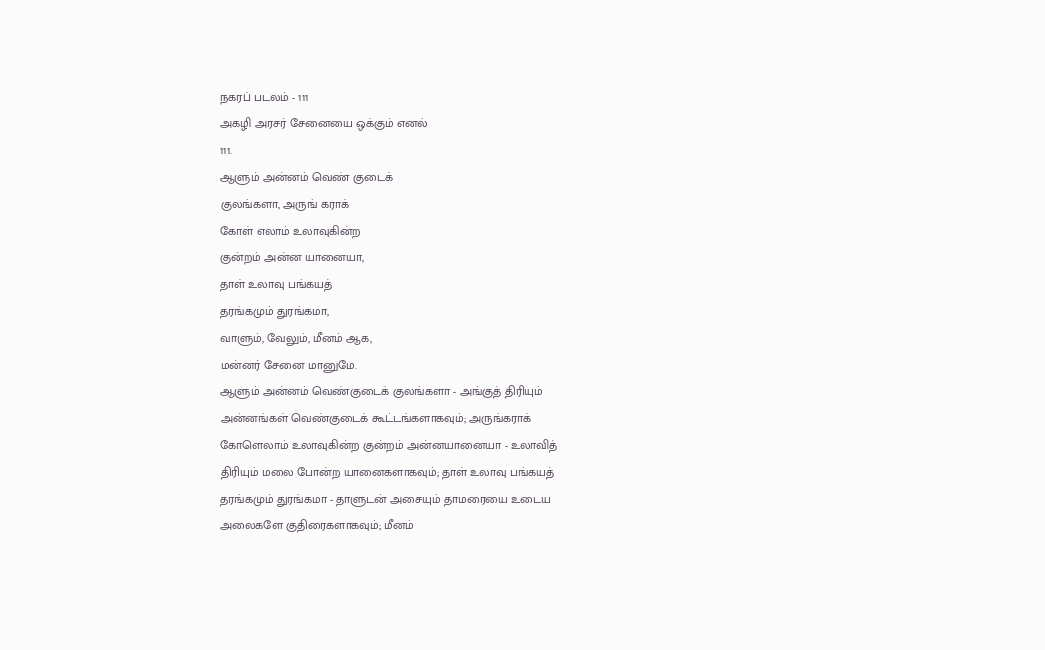நகரப் படலம் - 111
அகழி அரசர் சேனையை ஒக்கும் எனல்
111.
ஆளும் அன்னம் வெண் குடைக்
குலங்களா, அருங் கராக்
கோள் எலாம் உலாவுகின்ற
குன்றம் அன்ன யானையா,
தாள் உலாவு பங்கயத்
தரங்கமும் துரங்கமா,
வாளும், வேலும், மீனம் ஆக,
மன்னர் சேனை மானுமே.
ஆளும் அன்னம் வெண்குடைக் குலங்களா - அங்குத் திரியும்
அன்னங்கள் வெண்குடைக் கூட்டங்களாகவும்; அருங்கராக்
கோளெலாம் உலாவுகின்ற குன்றம் அன்னயானையா - உலாவித்
திரியும் மலை போன்ற யானைகளாகவும்; தாள் உலாவு பங்கயத்
தரங்கமும் துரங்கமா - தாளுடன் அசையும் தாமரையை உடைய
அலைகளே குதிரைகளாகவும்; மீனம்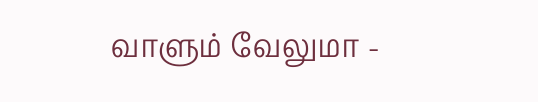வாளும் வேலுமா -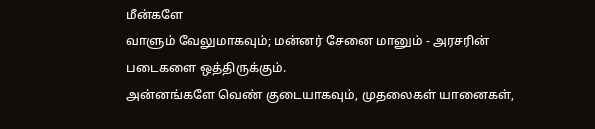மீன்களே
வாளும் வேலுமாகவும்; மன்னர் சேனை மானும் - அரசரின்
படைகளை ஒத்திருக்கும்.
அன்னங்களே வெண் குடையாகவும், முதலைகள் யானைகள்,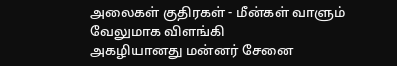அலைகள் குதிரகள் - மீன்கள் வாளும் வேலுமாக விளங்கி
அகழியானது மன்னர் சேனை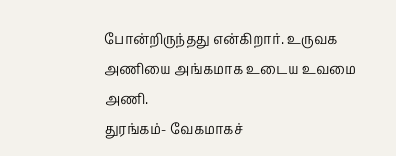போன்றிருந்தது என்கிறார். உருவக
அணியை அங்கமாக உடைய உவமை அணி.
துரங்கம்- வேகமாகச்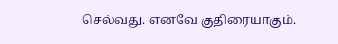செல்வது. எனவே குதிரையாகும்.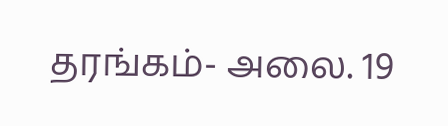தரங்கம்- அலை. 19